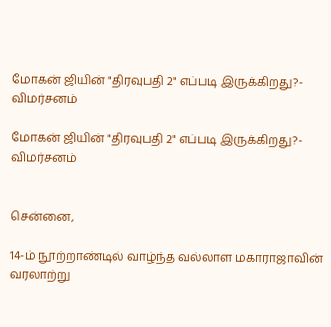மோகன் ஜியின் "திரவுபதி 2" எப்படி இருக்கிறது?- விமர்சனம்

மோகன் ஜியின் "திரவுபதி 2" எப்படி இருக்கிறது?- விமர்சனம்


சென்னை,

14-ம் நூற்றாண்டில் வாழ்ந்த வல்லாள மகாராஜாவின் வரலாற்று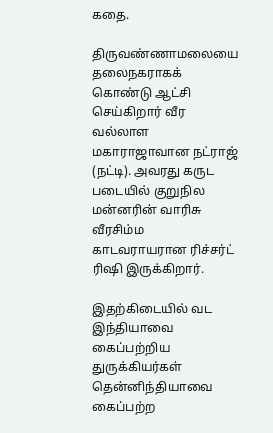கதை.

திருவண்ணாமலையை தலைநகராகக் கொண்டு ஆட்சி செய்கிறார் வீர வல்லாள மகாராஜாவான நட்ராஜ் (நட்டி). அவரது கருட படையில் குறுநில மன்னரின் வாரிசு வீரசிம்ம காடவராயரான ரிச்சர்ட் ரிஷி இருக்கிறார்.

இதற்கிடையில் வட இந்தியாவை கைப்பற்றிய துருக்கியர்கள் தென்னிந்தியாவை கைப்பற்ற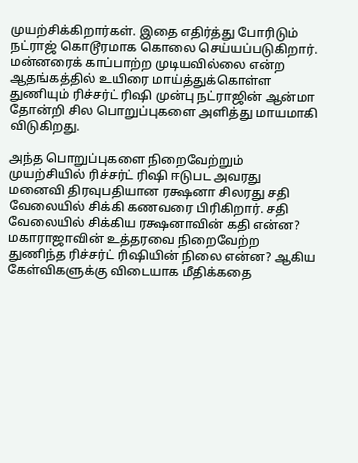முயற்சிக்கிறார்கள். இதை எதிர்த்து போரிடும் நட்ராஜ் கொடூரமாக கொலை செய்யப்படுகிறார். மன்னரைக் காப்பாற்ற முடியவில்லை என்ற ஆதங்கத்தில் உயிரை மாய்த்துக்கொள்ள துணியும் ரிச்சர்ட் ரிஷி முன்பு நட்ராஜின் ஆன்மா தோன்றி சில பொறுப்புகளை அளித்து மாயமாகி விடுகிறது.

அந்த பொறுப்புகளை நிறைவேற்றும் முயற்சியில் ரிச்சர்ட் ரிஷி ஈடுபட அவரது மனைவி திரவுபதியான ரக்ஷனா சிலரது சதி வேலையில் சிக்கி கணவரை பிரிகிறார். சதி வேலையில் சிக்கிய ரக்ஷனாவின் கதி என்ன? மகாராஜாவின் உத்தரவை நிறைவேற்ற துணிந்த ரிச்சர்ட் ரிஷியின் நிலை என்ன? ஆகிய கேள்விகளுக்கு விடையாக மீதிக்கதை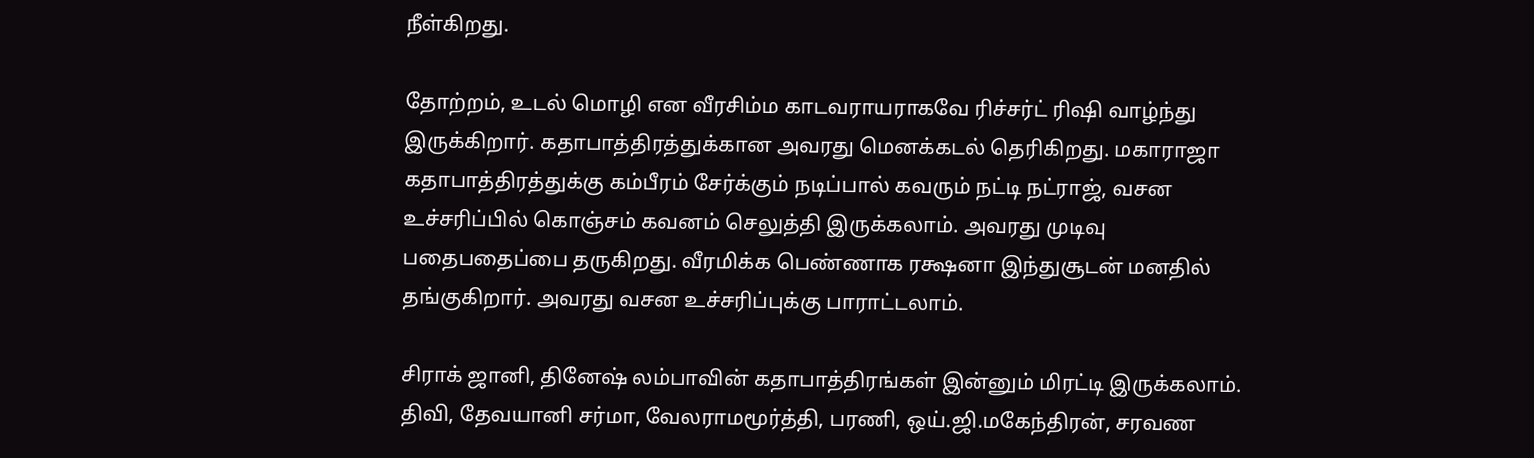நீள்கிறது.

தோற்றம், உடல் மொழி என வீரசிம்ம காடவராயராகவே ரிச்சர்ட் ரிஷி வாழ்ந்து இருக்கிறார். கதாபாத்திரத்துக்கான அவரது மெனக்கடல் தெரிகிறது. மகாராஜா கதாபாத்திரத்துக்கு கம்பீரம் சேர்க்கும் நடிப்பால் கவரும் நட்டி நட்ராஜ், வசன உச்சரிப்பில் கொஞ்சம் கவனம் செலுத்தி இருக்கலாம். அவரது முடிவு பதைபதைப்பை தருகிறது. வீரமிக்க பெண்ணாக ரக்ஷனா இந்துசூடன் மனதில் தங்குகிறார். அவரது வசன உச்சரிப்புக்கு பாராட்டலாம்.

சிராக் ஜானி, தினேஷ் லம்பாவின் கதாபாத்திரங்கள் இன்னும் மிரட்டி இருக்கலாம். திவி, தேவயானி சர்மா, வேலராமமூர்த்தி, பரணி, ஒய்.ஜி.மகேந்திரன், சரவண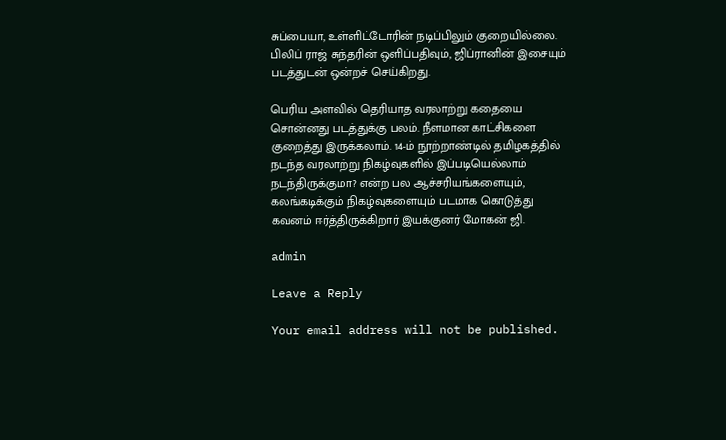சுப்பையா, உள்ளிட்டோரின் நடிப்பிலும் குறையில்லை. பிலிப் ராஜ் சுந்தரின் ஒளிப்பதிவும், ஜிப்ரானின் இசையும் படத்துடன் ஒன்றச் செய்கிறது.

பெரிய அளவில் தெரியாத வரலாற்று கதையை சொன்னது படத்துக்கு பலம். நீளமான காட்சிகளை குறைத்து இருக்கலாம். 14-ம் நூற்றாண்டில் தமிழகத்தில் நடந்த வரலாற்று நிகழ்வுகளில் இப்படியெல்லாம் நடந்திருக்குமா? என்ற பல ஆச்சரியங்களையும், கலங்கடிக்கும் நிகழ்வுகளையும் படமாக கொடுத்து கவனம் ஈர்த்திருக்கிறார் இயக்குனர் மோகன் ஜி.

admin

Leave a Reply

Your email address will not be published.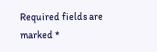Required fields are marked *